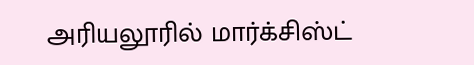அரியலூரில் மார்க்சிஸ்ட்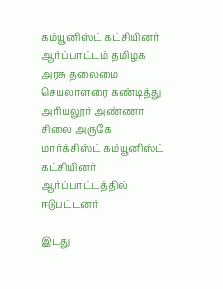கம்யூனிஸ்ட் கட்சியினர் ஆர்ப்பாட்டம் தமிழக அரசு தலைமை செயலாளரை கண்டித்து அரியலூர் அண்ணா சிலை அருகே மார்க்சிஸ்ட் கம்யூனிஸ்ட் கட்சியினர் ஆர்ப்பாட்டத்தில் ஈடுபட்டனர்

இடது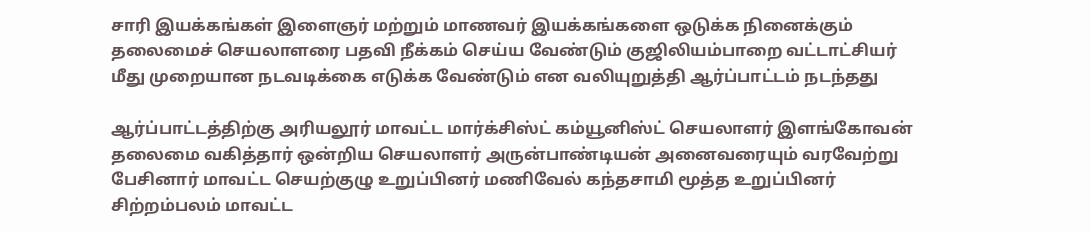சாரி இயக்கங்கள் இளைஞர் மற்றும் மாணவர் இயக்கங்களை ஒடுக்க நினைக்கும் தலைமைச் செயலாளரை பதவி நீக்கம் செய்ய வேண்டும் குஜிலியம்பாறை வட்டாட்சியர் மீது முறையான நடவடிக்கை எடுக்க வேண்டும் என வலியுறுத்தி ஆர்ப்பாட்டம் நடந்தது

ஆர்ப்பாட்டத்திற்கு அரியலூர் மாவட்ட மார்க்சிஸ்ட் கம்யூனிஸ்ட் செயலாளர் இளங்கோவன் தலைமை வகித்தார் ஒன்றிய செயலாளர் அருன்பாண்டியன் அனைவரையும் வரவேற்று பேசினார் மாவட்ட செயற்குழு உறுப்பினர் மணிவேல் கந்தசாமி மூத்த உறுப்பினர் சிற்றம்பலம் மாவட்ட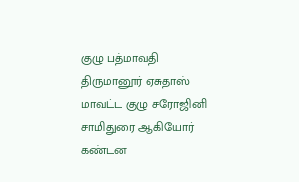குழு பத்மாவதி திருமானூர் ஏசுதாஸ் மாவட்ட குழு சரோஜினி சாமிதுரை ஆகியோர் கண்டன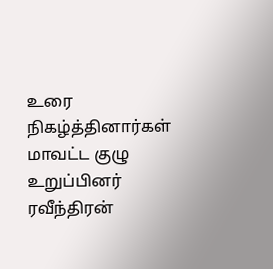உரை நிகழ்த்தினார்கள் மாவட்ட குழு உறுப்பினர் ரவீந்திரன்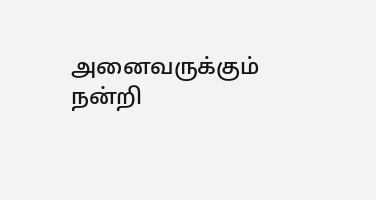அனைவருக்கும் நன்றி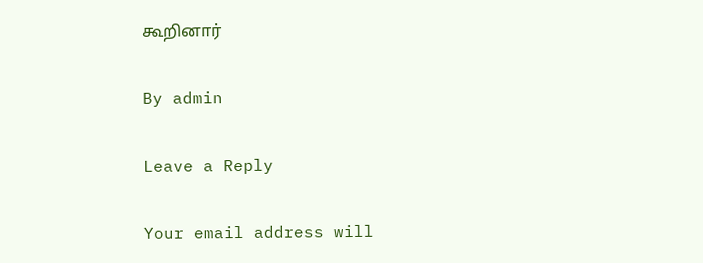கூறினார்

By admin

Leave a Reply

Your email address will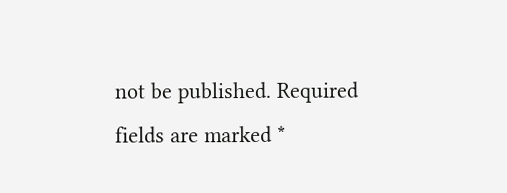not be published. Required fields are marked *